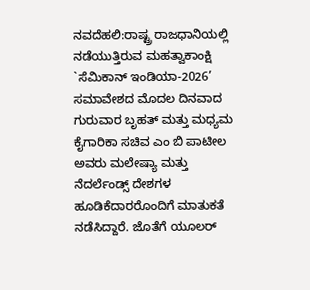ನವದೆಹಲಿ:ರಾಷ್ಟ್ರ ರಾಜಧಾನಿಯಲ್ಲಿ ನಡೆಯುತ್ತಿರುವ ಮಹತ್ವಾಕಾಂಕ್ಷಿ `ಸೆಮಿಕಾನ್ ಇಂಡಿಯಾ-2026’ ಸಮಾವೇಶದ ಮೊದಲ ದಿನವಾದ ಗುರುವಾರ ಬೃಹತ್ ಮತ್ತು ಮಧ್ಯಮ ಕೈಗಾರಿಕಾ ಸಚಿವ ಎಂ ಬಿ ಪಾಟೀಲ ಅವರು ಮಲೇಷ್ಯಾ ಮತ್ತು ನೆದರ್ಲೆಂಡ್ಸ್ ದೇಶಗಳ ಹೂಡಿಕೆದಾರರೊಂದಿಗೆ ಮಾತುಕತೆ ನಡೆಸಿದ್ದಾರೆ. ಜೊತೆಗೆ ಯೂಲರ್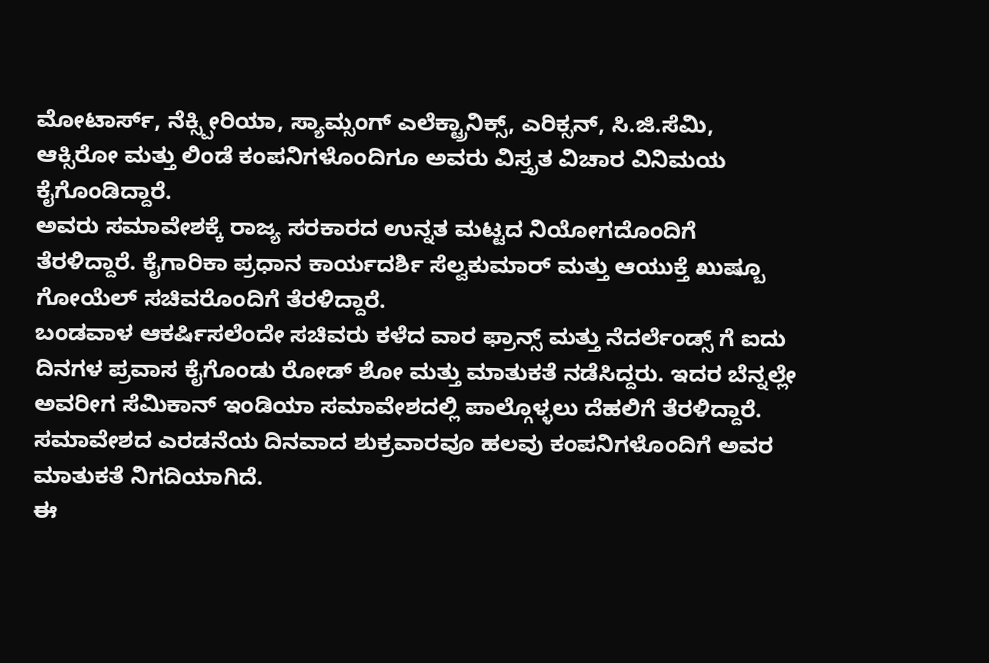ಮೋಟಾರ್ಸ್, ನೆಕ್ಸ್ಪೀರಿಯಾ, ಸ್ಯಾಮ್ಸಂಗ್ ಎಲೆಕ್ಟ್ರಾನಿಕ್ಸ್, ಎರಿಕ್ಸನ್, ಸಿ.ಜಿ.ಸೆಮಿ, ಆಕ್ಸಿರೋ ಮತ್ತು ಲಿಂಡೆ ಕಂಪನಿಗಳೊಂದಿಗೂ ಅವರು ವಿಸ್ತೃತ ವಿಚಾರ ವಿನಿಮಯ ಕೈಗೊಂಡಿದ್ದಾರೆ.
ಅವರು ಸಮಾವೇಶಕ್ಕೆ ರಾಜ್ಯ ಸರಕಾರದ ಉನ್ನತ ಮಟ್ಟದ ನಿಯೋಗದೊಂದಿಗೆ ತೆರಳಿದ್ದಾರೆ. ಕೈಗಾರಿಕಾ ಪ್ರಧಾನ ಕಾರ್ಯದರ್ಶಿ ಸೆಲ್ವಕುಮಾರ್ ಮತ್ತು ಆಯುಕ್ತೆ ಖುಷ್ಬೂ ಗೋಯೆಲ್ ಸಚಿವರೊಂದಿಗೆ ತೆರಳಿದ್ದಾರೆ.
ಬಂಡವಾಳ ಆಕರ್ಷಿಸಲೆಂದೇ ಸಚಿವರು ಕಳೆದ ವಾರ ಫ್ರಾನ್ಸ್ ಮತ್ತು ನೆದರ್ಲೆಂಡ್ಸ್ ಗೆ ಐದು ದಿನಗಳ ಪ್ರವಾಸ ಕೈಗೊಂಡು ರೋಡ್ ಶೋ ಮತ್ತು ಮಾತುಕತೆ ನಡೆಸಿದ್ದರು. ಇದರ ಬೆನ್ನಲ್ಲೇ ಅವರೀಗ ಸೆಮಿಕಾನ್ ಇಂಡಿಯಾ ಸಮಾವೇಶದಲ್ಲಿ ಪಾಲ್ಗೊಳ್ಳಲು ದೆಹಲಿಗೆ ತೆರಳಿದ್ದಾರೆ. ಸಮಾವೇಶದ ಎರಡನೆಯ ದಿನವಾದ ಶುಕ್ರವಾರವೂ ಹಲವು ಕಂಪನಿಗಳೊಂದಿಗೆ ಅವರ ಮಾತುಕತೆ ನಿಗದಿಯಾಗಿದೆ.
ಈ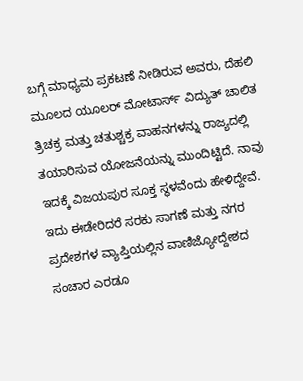ಬಗ್ಗೆ ಮಾಧ್ಯಮ ಪ್ರಕಟಣೆ ನೀಡಿರುವ ಅವರು, ದೆಹಲಿ ಮೂಲದ ಯೂಲರ್ ಮೋಟಾರ್ಸ್ ವಿದ್ಯುತ್ ಚಾಲಿತ ತ್ರಿಚಕ್ರ ಮತ್ತು ಚತುಶ್ಚಕ್ರ ವಾಹನಗಳನ್ನು ರಾಜ್ಯದಲ್ಲಿ ತಯಾರಿಸುವ ಯೋಜನೆಯನ್ನು ಮುಂದಿಟ್ಟಿದೆ. ನಾವು ಇದಕ್ಕೆ ವಿಜಯಪುರ ಸೂಕ್ತ ಸ್ಥಳವೆಂದು ಹೇಳಿದ್ದೇವೆ. ಇದು ಈಡೇರಿದರೆ ಸರಕು ಸಾಗಣೆ ಮತ್ತು ನಗರ ಪ್ರದೇಶಗಳ ವ್ಯಾಪ್ತಿಯಲ್ಲಿನ ವಾಣಿಜ್ಯೋದ್ದೇಶದ ಸಂಚಾರ ಎರಡೂ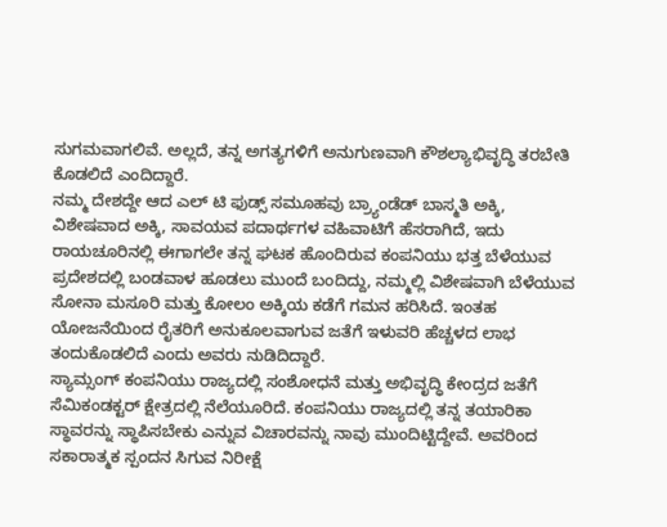ಸುಗಮವಾಗಲಿವೆ. ಅಲ್ಲದೆ, ತನ್ನ ಅಗತ್ಯಗಳಿಗೆ ಅನುಗುಣವಾಗಿ ಕೌಶಲ್ಯಾಭಿವೃದ್ಧಿ ತರಬೇತಿ ಕೊಡಲಿದೆ ಎಂದಿದ್ದಾರೆ.
ನಮ್ಮ ದೇಶದ್ದೇ ಆದ ಎಲ್ ಟಿ ಫುಡ್ಸ್ ಸಮೂಹವು ಬ್ರ್ಯಾಂಡೆಡ್ ಬಾಸ್ಮತಿ ಅಕ್ಕಿ, ವಿಶೇಷವಾದ ಅಕ್ಕಿ, ಸಾವಯವ ಪದಾರ್ಥಗಳ ವಹಿವಾಟಿಗೆ ಹೆಸರಾಗಿದೆ, ಇದು ರಾಯಚೂರಿನಲ್ಲಿ ಈಗಾಗಲೇ ತನ್ನ ಘಟಕ ಹೊಂದಿರುವ ಕಂಪನಿಯು ಭತ್ತ ಬೆಳೆಯುವ ಪ್ರದೇಶದಲ್ಲಿ ಬಂಡವಾಳ ಹೂಡಲು ಮುಂದೆ ಬಂದಿದ್ದು, ನಮ್ಮಲ್ಲಿ ವಿಶೇಷವಾಗಿ ಬೆಳೆಯುವ ಸೋನಾ ಮಸೂರಿ ಮತ್ತು ಕೋಲಂ ಅಕ್ಕಿಯ ಕಡೆಗೆ ಗಮನ ಹರಿಸಿದೆ. ಇಂತಹ ಯೋಜನೆಯಿಂದ ರೈತರಿಗೆ ಅನುಕೂಲವಾಗುವ ಜತೆಗೆ ಇಳುವರಿ ಹೆಚ್ಚಳದ ಲಾಭ ತಂದುಕೊಡಲಿದೆ ಎಂದು ಅವರು ನುಡಿದಿದ್ದಾರೆ.
ಸ್ಯಾಮ್ಸಂಗ್ ಕಂಪನಿಯು ರಾಜ್ಯದಲ್ಲಿ ಸಂಶೋಧನೆ ಮತ್ತು ಅಭಿವೃದ್ಧಿ ಕೇಂದ್ರದ ಜತೆಗೆ ಸೆಮಿಕಂಡಕ್ಟರ್ ಕ್ಷೇತ್ರದಲ್ಲಿ ನೆಲೆಯೂರಿದೆ. ಕಂಪನಿಯು ರಾಜ್ಯದಲ್ಲಿ ತನ್ನ ತಯಾರಿಕಾ ಸ್ಥಾವರನ್ನು ಸ್ಥಾಪಿಸಬೇಕು ಎನ್ನುವ ವಿಚಾರವನ್ನು ನಾವು ಮುಂದಿಟ್ಟಿದ್ದೇವೆ. ಅವರಿಂದ ಸಕಾರಾತ್ಮಕ ಸ್ಪಂದನ ಸಿಗುವ ನಿರೀಕ್ಷೆ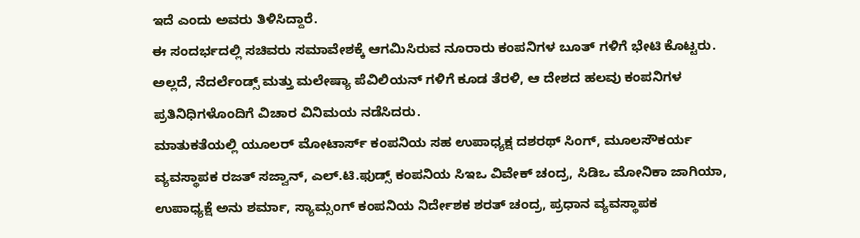ಇದೆ ಎಂದು ಅವರು ತಿಳಿಸಿದ್ದಾರೆ.
ಈ ಸಂದರ್ಭದಲ್ಲಿ ಸಚಿವರು ಸಮಾವೇಶಕ್ಕೆ ಆಗಮಿಸಿರುವ ನೂರಾರು ಕಂಪನಿಗಳ ಬೂತ್ ಗಳಿಗೆ ಭೇಟಿ ಕೊಟ್ಟರು. ಅಲ್ಲದೆ, ನೆದರ್ಲೆಂಡ್ಸ್ ಮತ್ತು ಮಲೇಷ್ಯಾ ಪೆವಿಲಿಯನ್ ಗಳಿಗೆ ಕೂಡ ತೆರಳಿ, ಆ ದೇಶದ ಹಲವು ಕಂಪನಿಗಳ ಪ್ರತಿನಿಧಿಗಳೊಂದಿಗೆ ವಿಚಾರ ವಿನಿಮಯ ನಡೆಸಿದರು.
ಮಾತುಕತೆಯಲ್ಲಿ ಯೂಲರ್ ಮೋಟಾರ್ಸ್ ಕಂಪನಿಯ ಸಹ ಉಪಾಧ್ಯಕ್ಷ ದಶರಥ್ ಸಿಂಗ್, ಮೂಲಸೌಕರ್ಯ ವ್ಯವಸ್ಥಾಪಕ ರಜತ್ ಸಜ್ವಾನ್, ಎಲ್.ಟಿ.ಫುಡ್ಸ್ ಕಂಪನಿಯ ಸಿಇಒ ವಿವೇಕ್ ಚಂದ್ರ, ಸಿಡಿಒ ಮೋನಿಕಾ ಜಾಗಿಯಾ, ಉಪಾಧ್ಯಕ್ಷೆ ಅನು ಶರ್ಮಾ, ಸ್ಯಾಮ್ಸಂಗ್ ಕಂಪನಿಯ ನಿರ್ದೇಶಕ ಶರತ್ ಚಂದ್ರ, ಪ್ರಧಾನ ವ್ಯವಸ್ಥಾಪಕ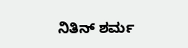ನಿತಿನ್ ಶರ್ಮ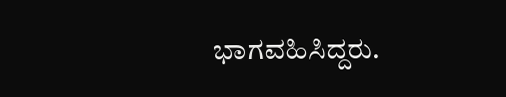ಭಾಗವಹಿಸಿದ್ದರು.